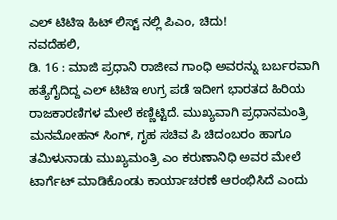ಎಲ್ ಟಿಟಿಇ ಹಿಟ್ ಲಿಸ್ಟ್ ನಲ್ಲಿ ಪಿಎಂ, ಚಿದು!
ನವದೆಹಲಿ,
ಡಿ. 16 : ಮಾಜಿ ಪ್ರಧಾನಿ ರಾಜೀವ ಗಾಂಧಿ ಅವರನ್ನು ಬರ್ಬರವಾಗಿ ಹತ್ಯೆಗೈದಿದ್ದ ಎಲ್ ಟಿಟಿಇ ಉಗ್ರ ಪಡೆ ಇದೀಗ ಭಾರತದ ಹಿರಿಯ ರಾಜಕಾರಣಿಗಳ ಮೇಲೆ ಕಣ್ಣಿಟ್ಟಿದೆ. ಮುಖ್ಯವಾಗಿ ಪ್ರಧಾನಮಂತ್ರಿ ಮನಮೋಹನ್ ಸಿಂಗ್, ಗೃಹ ಸಚಿವ ಪಿ ಚಿದಂಬರಂ ಹಾಗೂ ತಮಿಳುನಾಡು ಮುಖ್ಯಮಂತ್ರಿ ಎಂ ಕರುಣಾನಿಧಿ ಅವರ ಮೇಲೆ ಟಾರ್ಗೆಟ್ ಮಾಡಿಕೊಂಡು ಕಾರ್ಯಾಚರಣೆ ಆರಂಭಿಸಿದೆ ಎಂದು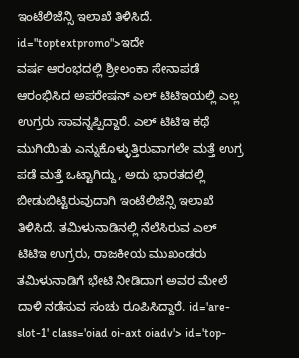ಇಂಟೆಲಿಜೆನ್ಸಿ ಇಲಾಖೆ ತಿಳಿಸಿದೆ. id="toptextpromo">ಇದೇ
ವರ್ಷ ಆರಂಭದಲ್ಲಿ ಶ್ರೀಲಂಕಾ ಸೇನಾಪಡೆ ಆರಂಭಿಸಿದ ಅಪರೇಷನ್ ಎಲ್ ಟಿಟಿಇಯಲ್ಲಿ ಎಲ್ಲ ಉಗ್ರರು ಸಾವನ್ನಪ್ಪಿದ್ದಾರೆ. ಎಲ್ ಟಿಟಿಇ ಕಥೆ ಮುಗಿಯಿತು ಎನ್ನುಕೊಳ್ಳುತ್ತಿರುವಾಗಲೇ ಮತ್ತೆ ಉಗ್ರ ಪಡೆ ಮತ್ತೆ ಒಟ್ಟಾಗಿದ್ದು, ಅದು ಭಾರತದಲ್ಲಿ ಬೀಡುಬಿಟ್ಟಿರುವುದಾಗಿ ಇಂಟೆಲಿಜೆನ್ಸಿ ಇಲಾಖೆ ತಿಳಿಸಿದೆ. ತಮಿಳುನಾಡಿನಲ್ಲಿ ನೆಲೆಸಿರುವ ಎಲ್ ಟಿಟಿಇ ಉಗ್ರರು, ರಾಜಕೀಯ ಮುಖಂಡರು ತಮಿಳುನಾಡಿಗೆ ಭೇಟಿ ನೀಡಿದಾಗ ಅವರ ಮೇಲೆ ದಾಳಿ ನಡೆಸುವ ಸಂಚು ರೂಪಿಸಿದ್ದಾರೆ. id='are-slot-1' class='oiad oi-axt oiadv'> id='top-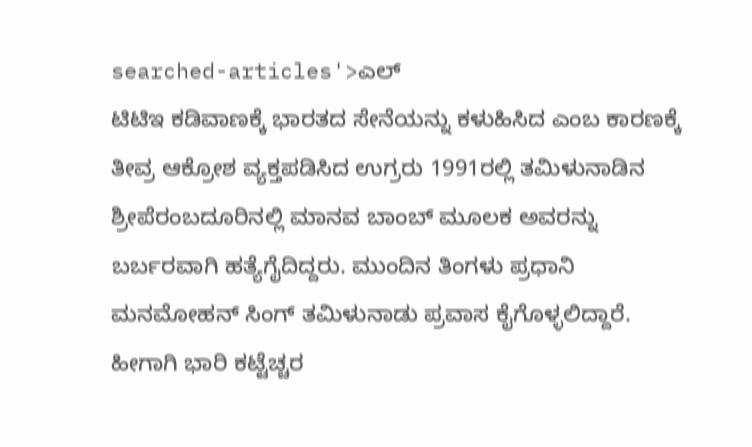searched-articles'>ಎಲ್
ಟಿಟಿಇ ಕಡಿವಾಣಕ್ಕೆ ಭಾರತದ ಸೇನೆಯನ್ನು ಕಳುಹಿಸಿದ ಎಂಬ ಕಾರಣಕ್ಕೆ ತೀವ್ರ ಆಕ್ರೋಶ ವ್ಯಕ್ತಪಡಿಸಿದ ಉಗ್ರರು 1991ರಲ್ಲಿ ತಮಿಳುನಾಡಿನ ಶ್ರೀಪೆರಂಬದೂರಿನಲ್ಲಿ ಮಾನವ ಬಾಂಬ್ ಮೂಲಕ ಅವರನ್ನು ಬರ್ಬರವಾಗಿ ಹತ್ಯೆಗೈದಿದ್ದರು. ಮುಂದಿನ ತಿಂಗಳು ಪ್ರಧಾನಿ ಮನಮೋಹನ್ ಸಿಂಗ್ ತಮಿಳುನಾಡು ಪ್ರವಾಸ ಕೈಗೊಳ್ಳಲಿದ್ದಾರೆ. ಹೀಗಾಗಿ ಭಾರಿ ಕಟ್ಟೆಚ್ಚರ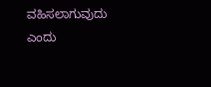ವಹಿಸಲಾಗುವುದು ಎಂದು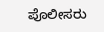ಪೊಲೀಸರು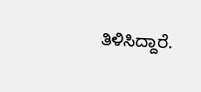ತಿಳಿಸಿದ್ದಾರೆ.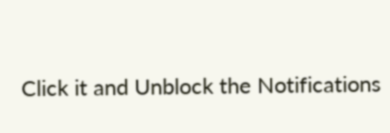Click it and Unblock the Notifications